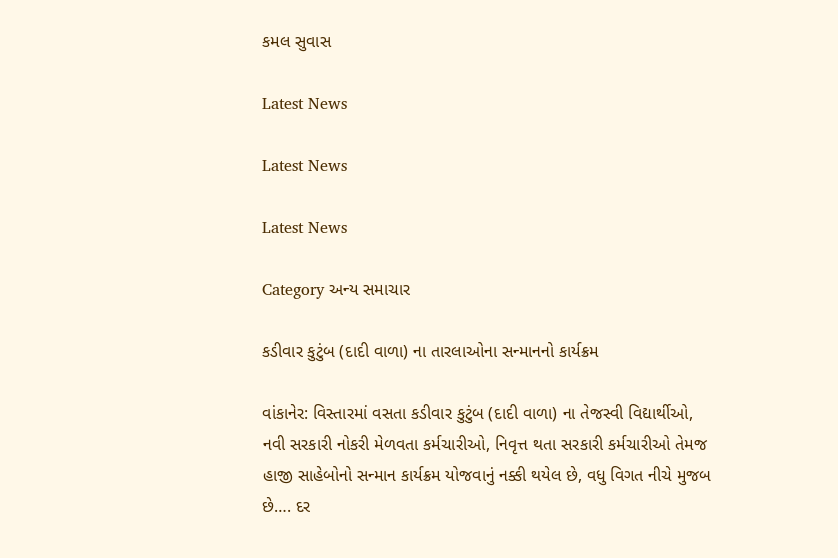કમલ સુવાસ

Latest News

Latest News

Latest News

Category અન્ય સમાચાર

કડીવાર કુટુંબ (દાદી વાળા) ના તારલાઓના સન્માનનો કાર્યક્રમ

વાંકાનેર: વિસ્તારમાં વસતા કડીવાર કુટુંબ (દાદી વાળા) ના તેજસ્વી વિદ્યાર્થીઓ, નવી સરકારી નોકરી મેળવતા કર્મચારીઓ, નિવૃત્ત થતા સરકારી કર્મચારીઓ તેમજ હાજી સાહેબોનો સન્માન કાર્યક્રમ યોજવાનું નક્કી થયેલ છે, વધુ વિગત નીચે મુજબ છે…. દર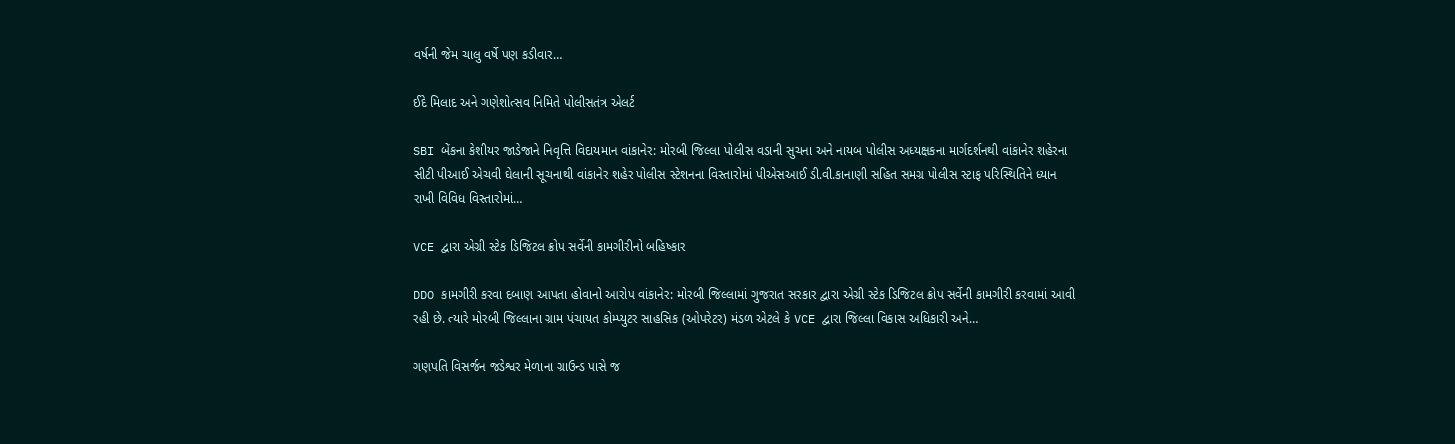વર્ષની જેમ ચાલુ વર્ષે પણ કડીવાર…

ઈદે મિલાદ અને ગણેશોત્સવ નિમિતે પોલીસતંત્ર એલર્ટ

SBI બેંકના કેશીયર જાડેજાને નિવૃત્તિ વિદાયમાન વાંકાનેર: મોરબી જિલ્લા પોલીસ વડાની સુચના અને નાયબ પોલીસ અધ્યક્ષકના માર્ગદર્શનથી વાંકાનેર શહેરના સીટી પીઆઈ એચવી ઘેલાની સૂચનાથી વાંકાનેર શહેર પોલીસ સ્ટેશનના વિસ્તારોમાં પીએસઆઈ ડી.વી.કાનાણી સહિત સમગ્ર પોલીસ સ્ટાફ પરિસ્થિતિને ધ્યાન રાખી વિવિધ વિસ્તારોમાં…

VCE દ્વારા એગ્રી સ્ટેક ડિજિટલ ક્રોપ સર્વેની કામગીરીનો બહિષ્કાર

DDO કામગીરી કરવા દબાણ આપતા હોવાનો આરોપ વાંકાનેર: મોરબી જિલ્લામાં ગુજરાત સરકાર દ્વારા એગ્રી સ્ટેક ડિજિટલ ક્રોપ સર્વેની કામગીરી કરવામાં આવી રહી છે. ત્યારે મોરબી જિલ્લાના ગ્રામ પંચાયત કોમ્પ્યુટર સાહસિક (ઓપરેટર) મંડળ એટલે કે VCE દ્વારા જિલ્લા વિકાસ અધિકારી અને…

ગણપતિ વિસર્જન જડેશ્વર મેળાના ગ્રાઉન્ડ પાસે જ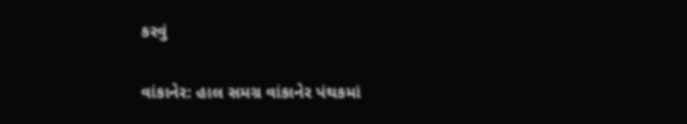કરવું

વાંકાનેર: હાલ સમગ્ર વાંકાનેર પંથકમાં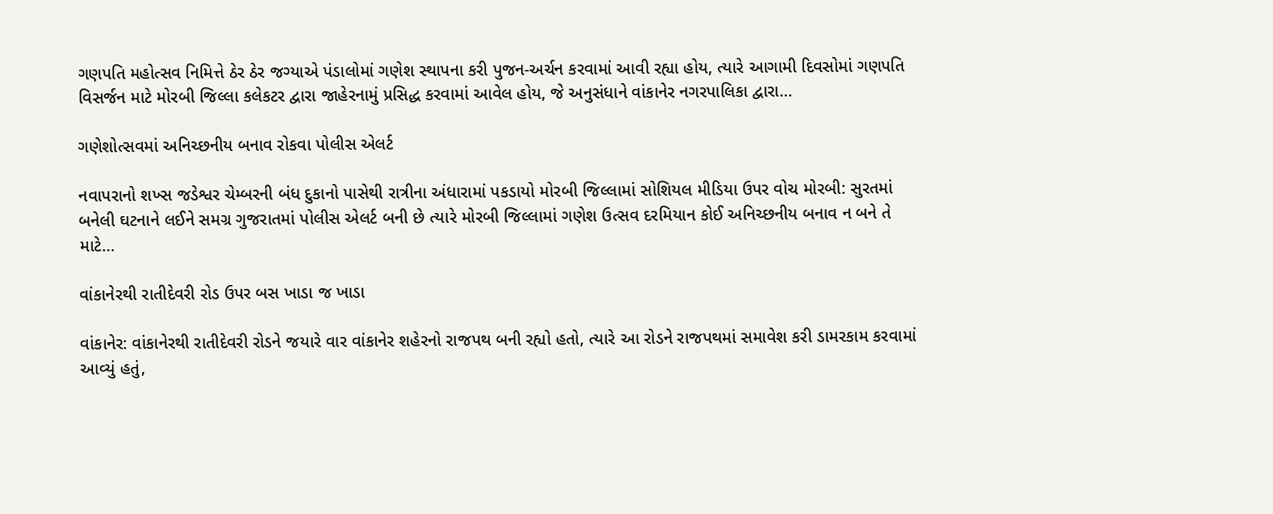ગણપતિ મહોત્સવ નિમિત્તે ઠેર ઠેર જગ્યાએ પંડાલોમાં ગણેશ સ્થાપના કરી પુજન-અર્ચન કરવામાં આવી રહ્યા હોય, ત્યારે આગામી દિવસોમાં ગણપતિ વિસર્જન માટે મોરબી જિલ્લા કલેકટર દ્વારા જાહેરનામું પ્રસિદ્ધ કરવામાં આવેલ હોય, જે અનુસંધાને વાંકાનેર નગરપાલિકા દ્વારા…

ગણેશોત્સવમાં અનિચ્છનીય બનાવ રોકવા પોલીસ એલર્ટ

નવાપરાનો શખ્સ જડેશ્વર ચેમ્બરની બંધ દુકાનો પાસેથી રાત્રીના અંધારામાં પકડાયો મોરબી જિલ્લામાં સોશિયલ મીડિયા ઉપર વોચ મોરબી: સુરતમાં બનેલી ઘટનાને લઈને સમગ્ર ગુજરાતમાં પોલીસ એલર્ટ બની છે ત્યારે મોરબી જિલ્લામાં ગણેશ ઉત્સવ દરમિયાન કોઈ અનિચ્છનીય બનાવ ન બને તે માટે…

વાંકાનેરથી રાતીદેવરી રોડ ઉપર બસ ખાડા જ ખાડા

વાંકાનેર: વાંકાનેરથી રાતીદેવરી રોડને જયારે વાર વાંકાનેર શહેરનો રાજપથ બની રહ્યો હતો, ત્યારે આ રોડને રાજપથમાં સમાવેશ કરી ડામરકામ કરવામાં આવ્યું હતું,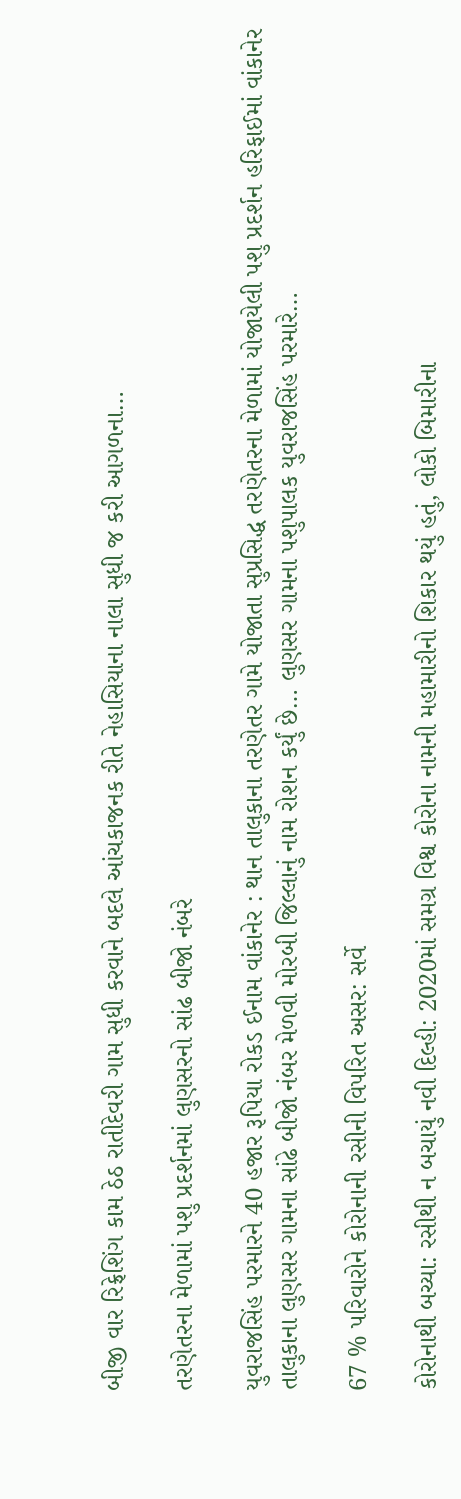બીજી વાર રિફ્રેશિંગ કામ ઠેઠ રાતીદેવરી ગામ સુધી કરવાને બદલે આંચકાજનક રીતે નેહાસિયાના નાલા સુધી જ કરી આગળના…

તરણેતરના મેળામાં પશુ પ્રદર્શનમાં લુણસરનો સાંઢ બીજો નંબરે

યુવરાજસિંહ પરમારને 40 હજાર રૂપિયા રોકડ ઈનામ વાંકાનેર : થાન તાલુકાના તરણેતર ગામે યોજાતા સુપ્રસિદ્ધ તરણેતરના મેળામાં યોજાયેલી પશુ પ્રદર્શન હરિફાઈમાં વાંકાનેર તાલુકાના લુણસર ગામના સાંઢે બીજો નંબર મેળવી મોરબી જિલ્લાનું નામ રોશન કર્યું છે… લુણસર ગામના પશુપાલક યુવરાજસિંહ પરમારે…

67 % પરિવારોને કોરોનાની રસીની વિપરિત અસર: સર્વે

કોરોનાથી બચ્યા: રસીથી ન બચાયું નવી દિલ્હી: 2020માં સમગ્ર વિશ્વ કોરોના નામની મહામારીનો શિકાર થયું હતું, લોકો બિમારીના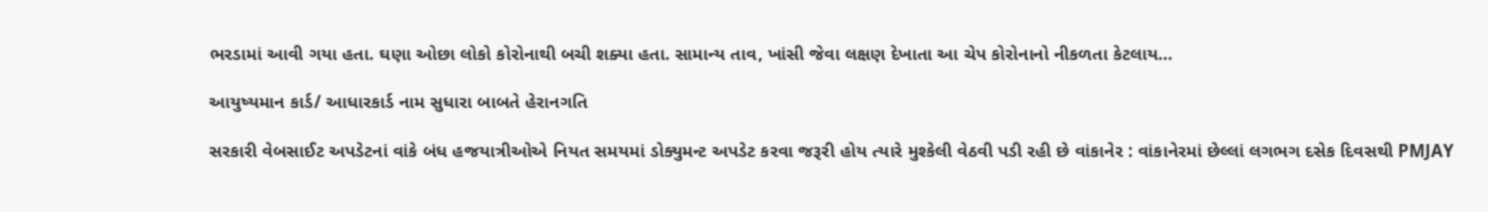ભરડામાં આવી ગયા હતા. ઘણા ઓછા લોકો કોરોનાથી બચી શક્યા હતા. સામાન્ય તાવ, ખાંસી જેવા લક્ષણ દેખાતા આ ચેપ કોરોનાનો નીકળતા કેટલાય…

આયુષ્યમાન કાર્ડ/ આધારકાર્ડ નામ સુધારા બાબતે હેરાનગતિ

સરકારી વેબસાઈટ અપડેટનાં વાંકે બંધ હજયાત્રીઓએ નિયત સમયમાં ડોક્યુમન્ટ અપડેટ કરવા જરૂરી હોય ત્યારે મુશ્કેલી વેઠવી પડી રહી છે વાંકાનેર : વાંકાનેરમાં છેલ્લાં લગભગ દસેક દિવસથી PMJAY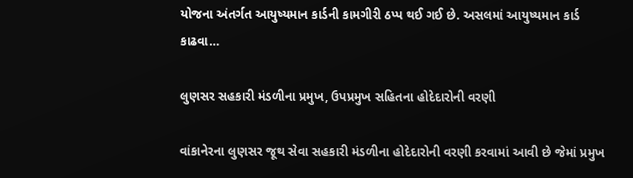યોજના અંતર્ગત આયુષ્યમાન કાર્ડની કામગીરી ઠપ્પ થઈ ગઈ છે. અસલમાં આયુષ્યમાન કાર્ડ કાઢવા…

લુણસર સહકારી મંડળીના પ્રમુખ, ઉપપ્રમુખ સહિતના હોદેદારોની વરણી

વાંકાનેરના લુણસર જૂથ સેવા સહકારી મંડળીના હોદેદારોની વરણી કરવામાં આવી છે જેમાં પ્રમુખ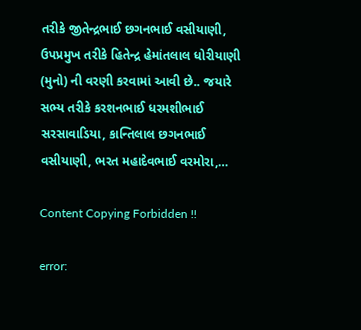તરીકે જીતેન્દ્રભાઈ છગનભાઈ વસીયાણી, ઉપપ્રમુખ તરીકે હિતેન્દ્ર હેમાંતલાલ ધોરીયાણી (મુનો) ની વરણી કરવામાં આવી છે.. જયારે સભ્ય તરીકે કરશનભાઈ ધરમશીભાઈ સરસાવાડિયા, કાન્તિલાલ છગનભાઈ વસીયાણી, ભરત મહાદેવભાઈ વરમોરા,…

Content Copying Forbidden !!

error: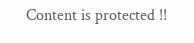Content is protected !!